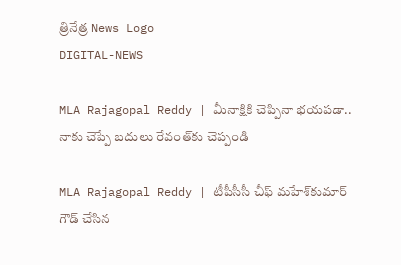త్రినేత్ర News Logo
DIGITAL-NEWS

MLA Rajagopal Reddy | మీనాక్షికి చెప్పినా భ‌య‌ప‌డా.. నాకు చెప్పే బ‌దులు రేవంత్‌కు చెప్పండి

MLA Rajagopal Reddy | టీపీసీసీ చీఫ్ మ‌హేశ్‌కుమార్ గౌడ్ చేసిన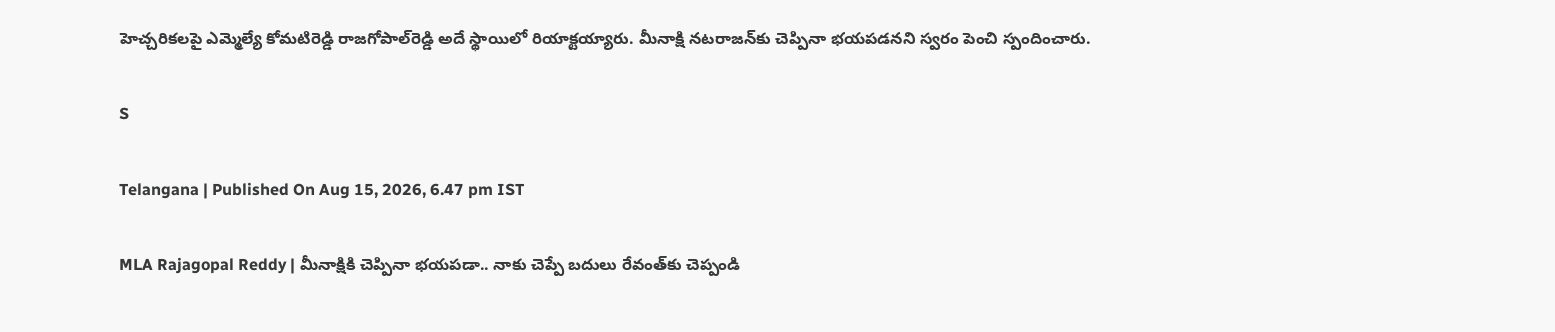హెచ్చ‌రిక‌ల‌పై ఎమ్మెల్యే కోమ‌టిరెడ్డి రాజ‌గోపాల్‌రెడ్డి అదే స్థాయిలో రియాక్ట‌య్యారు. మీనాక్షి న‌ట‌రాజ‌న్‌కు చెప్పినా భ‌య‌ప‌డ‌న‌ని స్వ‌రం పెంచి స్పందించారు.

S

Telangana | Published On Aug 15, 2026, 6.47 pm IST

MLA Rajagopal Reddy | మీనాక్షికి చెప్పినా భ‌య‌ప‌డా.. నాకు చెప్పే బ‌దులు రేవంత్‌కు చెప్పండి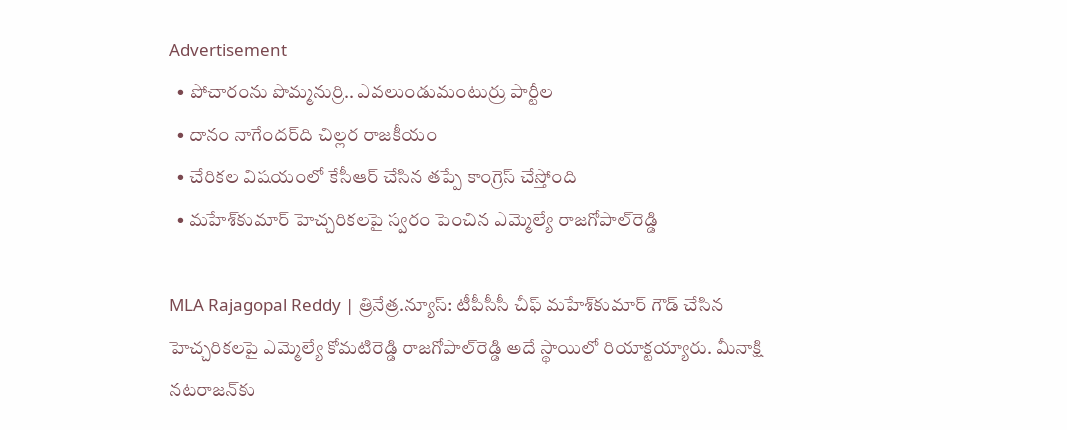Advertisement
  • పోచారంను పొమ్మ‌నుర్రి.. ఎవ‌లుండుమంటుర్రు పార్టీల‌
  • దానం నాగేంద‌ర్‌ది చిల్ల‌ర రాజ‌కీయం
  • చేరిక‌ల విష‌యంలో కేసీఆర్ చేసిన త‌ప్పే కాంగ్రెస్ చేస్తోంది
  • మ‌హేశ్‌కుమార్ హెచ్చ‌రిక‌ల‌పై స్వ‌రం పెంచిన ఎమ్మెల్యే రాజ‌గోపాల్‌రెడ్డి

MLA Rajagopal Reddy | త్రినేత్ర‌.న్యూస్: టీపీసీసీ చీఫ్ మ‌హేశ్‌కుమార్ గౌడ్ చేసిన హెచ్చ‌రిక‌ల‌పై ఎమ్మెల్యే కోమ‌టిరెడ్డి రాజ‌గోపాల్‌రెడ్డి అదే స్థాయిలో రియాక్ట‌య్యారు. మీనాక్షి న‌ట‌రాజ‌న్‌కు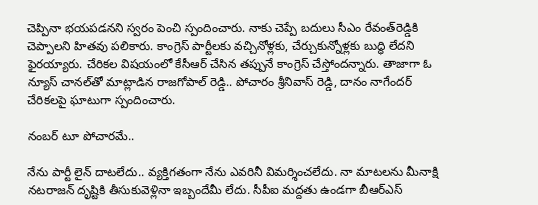చెప్పినా భ‌య‌ప‌డ‌న‌ని స్వ‌రం పెంచి స్పందించారు. నాకు చెప్పే బ‌దులు సీఎం రేవంత్‌రెడ్డికి చెప్పాల‌ని హిత‌వు ప‌లికారు. కాంగ్రెస్ పార్టీల‌కు వ‌చ్చినోళ్ల‌కు, చేర్చుకున్నోళ్ల‌కు బుద్ధి లేద‌ని ఫైర‌య్యారు. చేరిక‌ల విష‌యంలో కేసీఆర్ చేసిన త‌ప్పునే కాంగ్రెస్ చేస్తోంద‌న్నారు. తాజాగా ఓ న్యూస్ చానల్‍తో మాట్లాడిన రాజగోపాల్ రెడ్డి.. పోచారం శ్రీనివాస్ రెడ్డి, దానం నాగేందర్ చేరికలపై ఘాటుగా స్పందించారు.

నంబ‌ర్ టూ పోచార‌మే..

నేను పార్టీ లైన్ దాటలేదు.. వ్యక్తిగతంగా నేను ఎవరినీ విమర్శించలేదు. నా మాటలను మీనాక్షి నటరాజన్ దృష్టికి తీసుకువెళ్లినా ఇబ్బందేమీ లేదు. సీపీఐ మ‌ద్ద‌తు ఉండ‌గా బీఆర్ఎస్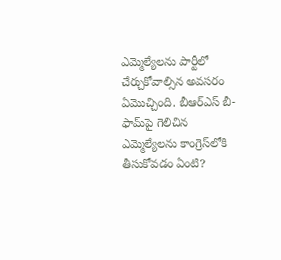ఎమ్మెల్యేల‌ను పార్టీలో చేర్చుకోవాల్సిన అవ‌స‌రం ఏమొచ్చింది. బీఆర్ఎస్ బీ-ఫామ్‌పై గెలిచిన ఎమ్మెల్యేలను కాంగ్రెస్‍లోకి తీసుకోవడం ఏంటి?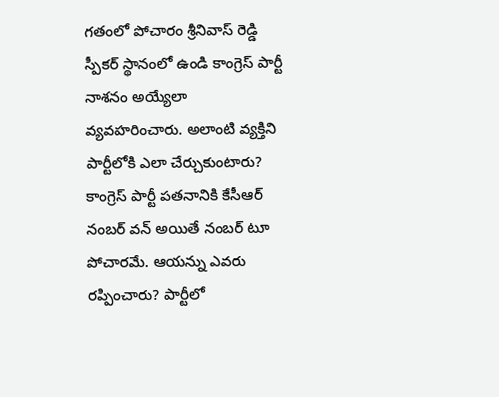గతంలో పోచారం శ్రీనివాస్ రెడ్డి స్పీకర్ స్థానంలో ఉండి కాంగ్రెస్ పార్టీ నాశనం అయ్యేలా వ్యవహరించారు. అలాంటి వ్యక్తిని పార్టీలోకి ఎలా చేర్చుకుంటారు? కాంగ్రెస్ పార్టీ పతనానికి కేసీఆర్ నంబర్ వన్ అయితే నంబర్ టూ పోచారమే. ఆయన్ను ఎవరు రప్పించారు? పార్టీలో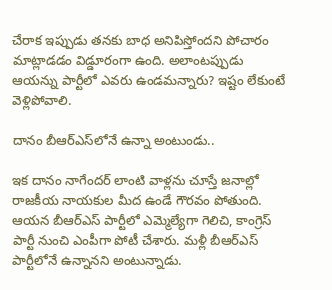చేరాక ఇప్పుడు తనకు బాధ అనిపిస్తోందని పోచారం మాట్లాడడం విడ్డూరంగా ఉంది. అలాంటప్పుడు ఆయన్ను పార్టీలో ఎవరు ఉండమన్నారు? ఇష్టం లేకుంటే వెళ్లిపోవాలి.

దానం బీఆర్ఎస్‌లోనే ఉన్నా అంటుండు..

ఇక దానం నాగేందర్ లాంటి వాళ్లను చూస్తే జనాల్లో రాజకీయ నాయకుల మీద ఉండే గౌరవం పోతుంది. ఆయన బీఆర్ఎస్ పార్టీలో ఎమ్మెల్యేగా గెలిచి, కాంగ్రెస్ పార్టీ నుంచి ఎంపీగా పోటీ చేశారు. మళ్లీ బీఆర్ఎస్ పార్టీలోనే ఉన్నానని అంటున్నాడు.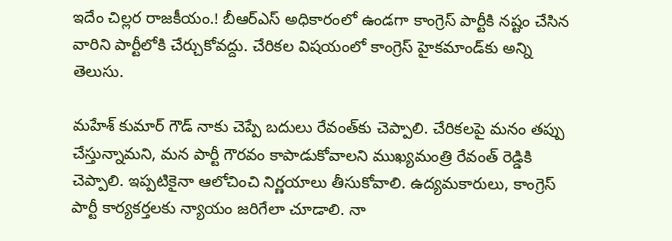ఇదేం చిల్లర రాజకీయం.! బీఆర్ఎస్ అధికారంలో ఉండగా కాంగ్రెస్ పార్టీకి నష్టం చేసిన వారిని పార్టీలోకి చేర్చుకోవద్దు. చేరికల విషయంలో కాంగ్రెస్ హైకమాండ్‍కు అన్ని తెలుసు.

మహేశ్ కుమార్ గౌడ్ నాకు చెప్పే బదులు రేవంత్‌కు చెప్పాలి. చేరికలపై మనం తప్పు చేస్తున్నామని, మన పార్టీ గౌరవం కాపాడుకోవాలని ముఖ్యమంత్రి రేవంత్ రెడ్డికి చెప్పాలి. ఇప్పటికైనా ఆలోచించి నిర్ణయాలు తీసుకోవాలి. ఉద్యమకారులు, కాంగ్రెస్ పార్టీ కార్యకర్తలకు న్యాయం జరిగేలా చూడాలి. నా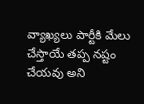వ్యాఖ్యలు పార్టీకి మేలు చేస్తాయే తప్ప నష్టం చేయవు అని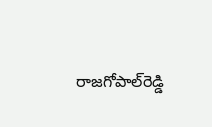రాజ‌గోపాల్‌రెడ్డి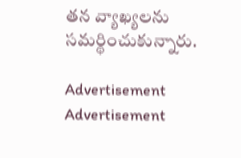తన వ్యాఖ్యలను సమర్థించుకున్నారు.

Advertisement
Advertisement